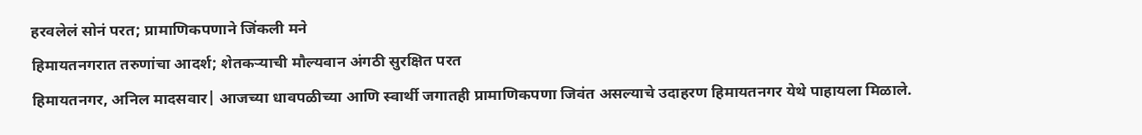हरवलेलं सोनं परत; प्रामाणिकपणाने जिंकली मने
हिमायतनगरात तरुणांचा आदर्श; शेतकऱ्याची मौल्यवान अंगठी सुरक्षित परत
हिमायतनगर, अनिल मादसवार| आजच्या धावपळीच्या आणि स्वार्थी जगातही प्रामाणिकपणा जिवंत असल्याचे उदाहरण हिमायतनगर येथे पाहायला मिळाले.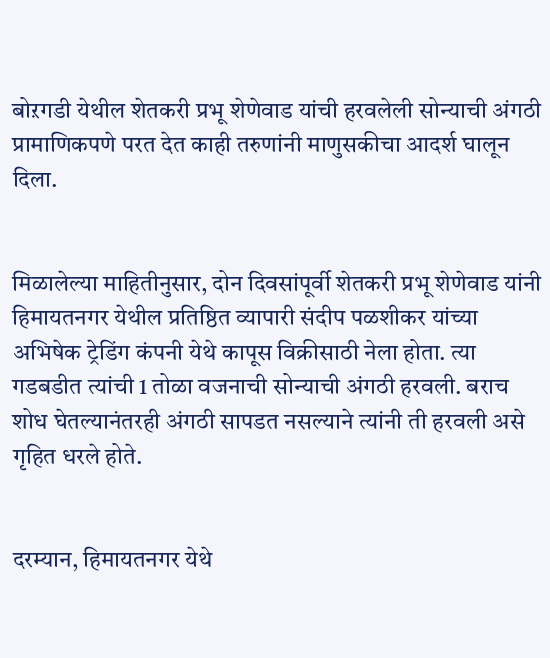बोऱगडी येथील शेतकरी प्रभू शेणेवाड यांची हरवलेली सोन्याची अंगठी प्रामाणिकपणे परत देत काही तरुणांनी माणुसकीचा आदर्श घालून दिला.


मिळालेल्या माहितीनुसार, दोन दिवसांपूर्वी शेतकरी प्रभू शेणेवाड यांनी हिमायतनगर येथील प्रतिष्ठित व्यापारी संदीप पळशीकर यांच्या अभिषेक ट्रेडिंग कंपनी येथे कापूस विक्रीसाठी नेला होता. त्या गडबडीत त्यांची 1 तोळा वजनाची सोन्याची अंगठी हरवली. बराच शोध घेतल्यानंतरही अंगठी सापडत नसल्याने त्यांनी ती हरवली असे गृहित धरले होते.


दरम्यान, हिमायतनगर येथे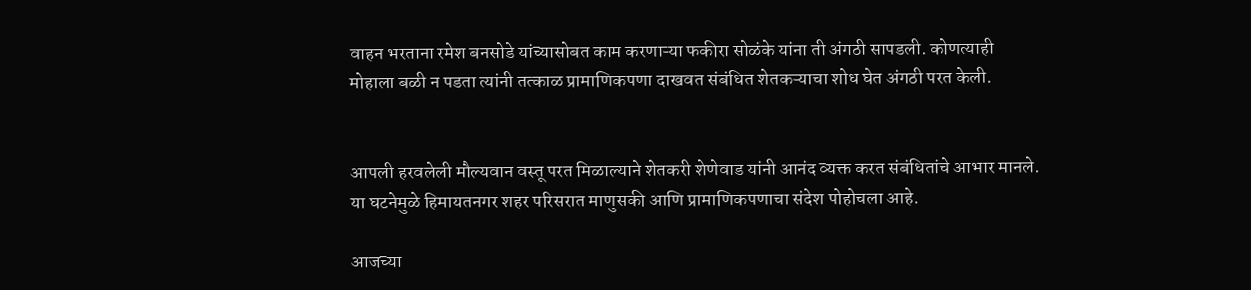वाहन भरताना रमेश बनसोडे यांच्यासोबत काम करणाऱ्या फकीरा सोळंके यांना ती अंगठी सापडली. कोणत्याही मोहाला बळी न पडता त्यांनी तत्काळ प्रामाणिकपणा दाखवत संबंधित शेतकऱ्याचा शोध घेत अंगठी परत केली.


आपली हरवलेली मौल्यवान वस्तू परत मिळाल्याने शेतकरी शेणेवाड यांनी आनंद व्यक्त करत संबंधितांचे आभार मानले. या घटनेमुळे हिमायतनगर शहर परिसरात माणुसकी आणि प्रामाणिकपणाचा संदेश पोहोचला आहे.

आजच्या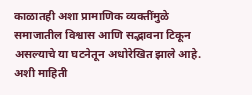काळातही अशा प्रामाणिक व्यक्तींमुळे समाजातील विश्वास आणि सद्भावना टिकून असल्याचे या घटनेतून अधोरेखित झाले आहे. अशी माहिती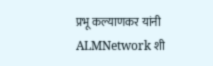प्रभू कल्याणकर यांनी ALMNetwork शी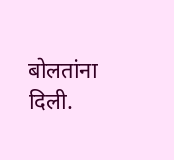बोलतांना दिली.